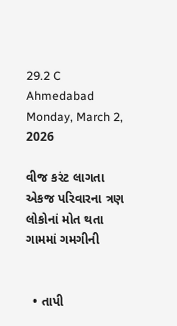29.2 C
Ahmedabad
Monday, March 2, 2026

વીજ કરંટ લાગતા એકજ પરિવારના ત્રણ લોકોનાં મોત થતા ગામમાં ગમગીની


  • તાપી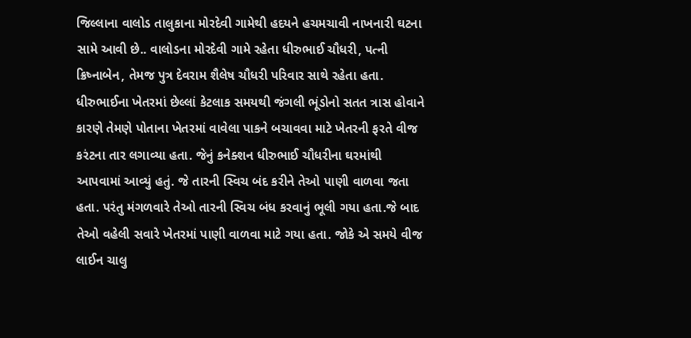જિલ્લાના વાલોડ તાલુકાના મોરદેવી ગામેથી હદયને હચમચાવી નાખનારી ઘટના સામે આવી છે.. વાલોડના મોરદેવી ગામે રહેતા ધીરુભાઈ ચૌધરી, પત્ની ક્રિષ્નાબેન, તેમજ પુત્ર દેવરામ શૈલેષ ચૌધરી પરિવાર સાથે રહેતા હતા. ધીરુભાઈના ખેતરમાં છેલ્લાં કેટલાક સમયથી જંગલી ભૂંડોનો સતત ત્રાસ હોવાને કારણે તેમણે પોતાના ખેતરમાં વાવેલા પાકને બચાવવા માટે ખેતરની ફરતે વીજ કરંટના તાર લગાવ્યા હતા. જેનું કનેક્શન ધીરુભાઈ ચૌધરીના ઘરમાંથી આપવામાં આવ્યું હતું. જે તારની સ્વિચ બંદ કરીને તેઓ પાણી વાળવા જતા હતા. પરંતુ મંગળવારે તેઓ તારની સ્વિચ બંધ કરવાનું ભૂલી ગયા હતા.જે બાદ તેઓ વહેલી સવારે ખેતરમાં પાણી વાળવા માટે ગયા હતા. જોકે એ સમયે વીજ લાઈન ચાલુ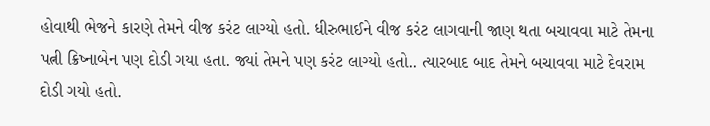હોવાથી ભેજને કારણે તેમને વીજ કરંટ લાગ્યો હતો. ધીરુભાઈને વીજ કરંટ લાગવાની જાણ થતા બચાવવા માટે તેમના પત્ની ક્રિષ્નાબેન પણ દોડી ગયા હતા. જ્યાં તેમને પણ કરંટ લાગ્યો હતો.. ત્યારબાદ બાદ તેમને બચાવવા માટે દેવરામ દોડી ગયો હતો.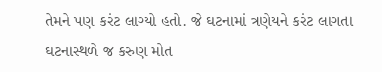તેમને પણ કરંટ લાગ્યો હતો. જે ઘટનામાં ત્રણેયને કરંટ લાગતા ઘટનાસ્થળે જ કરુણ મોત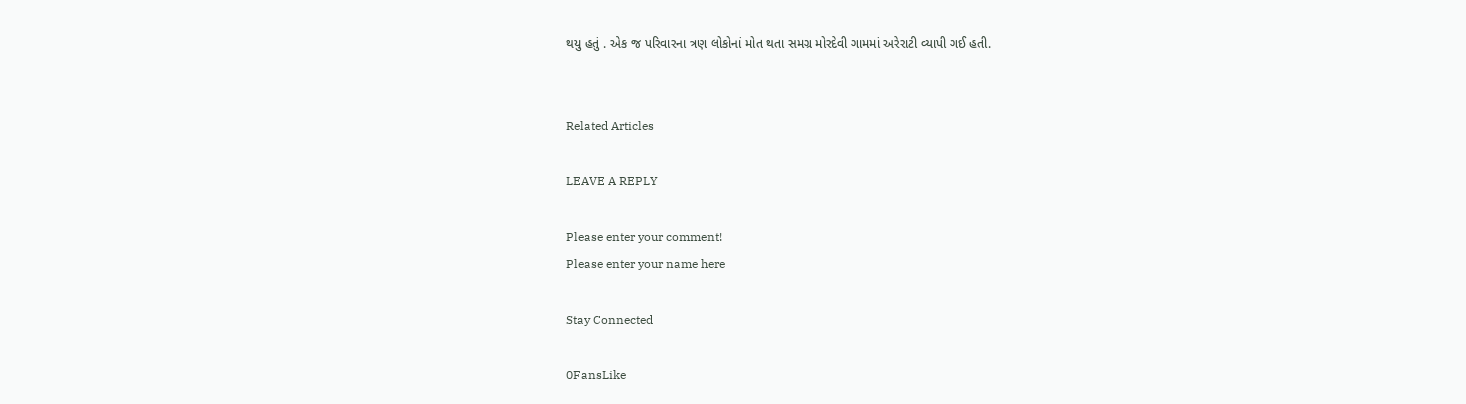થયુ હતું . એક જ પરિવારના ત્રણ લોકોનાં મોત થતા સમગ્ર મોરદેવી ગામમાં અરેરાટી વ્યાપી ગઈ હતી.


Related Articles

LEAVE A REPLY

Please enter your comment!
Please enter your name here

Stay Connected

0FansLike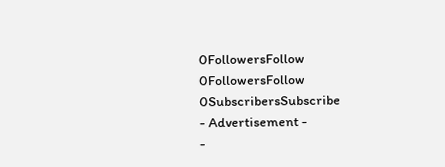0FollowersFollow
0FollowersFollow
0SubscribersSubscribe
- Advertisement -
-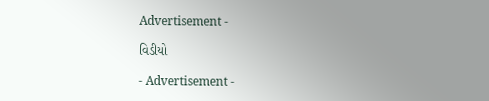Advertisement -

વિડીયો

- Advertisement -